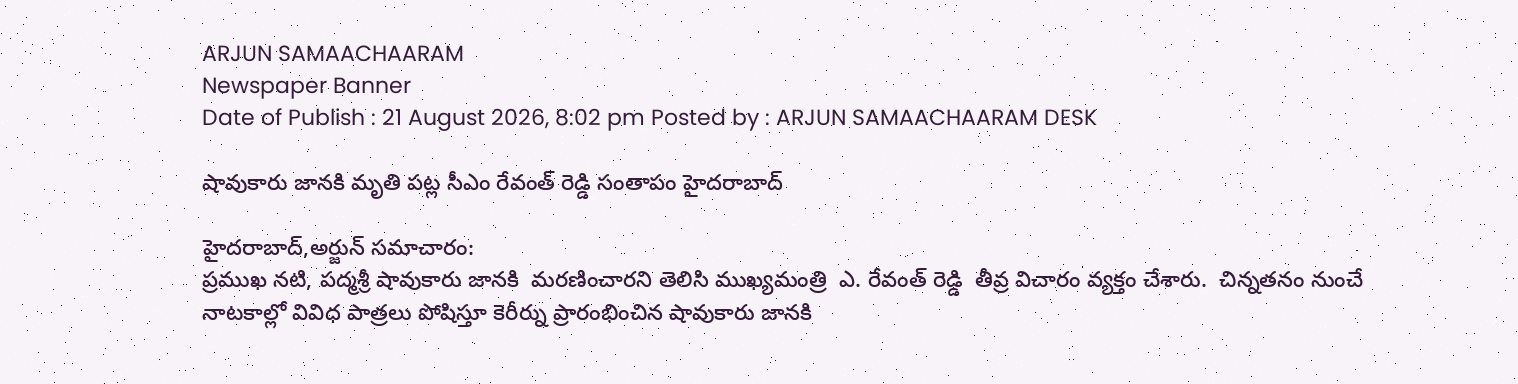ARJUN SAMAACHAARAM
Newspaper Banner
Date of Publish : 21 August 2026, 8:02 pm Posted by : ARJUN SAMAACHAARAM DESK

షావుకారు జానకి మృతి పట్ల సీఎం రేవంత్ రెడ్డి సంతాపం హైదరాబాద్

హైదరాబాద్,అర్జున్ సమాచారం:
ప్రముఖ నటి, పద్మశ్రీ షావుకారు జానకి  మరణించారని తెలిసి ముఖ్యమంత్రి  ఎ. రేవంత్ రెడ్డి  తీవ్ర విచారం వ్యక్తం చేశారు.  చిన్నతనం నుంచే నాటకాల్లో వివిధ పాత్రలు పోషిస్తూ కెరీర్ను ప్రారంభించిన షావుకారు జానకి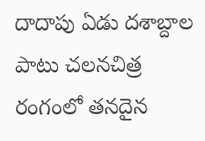దాదాపు ఏడు దశాబ్దాల పాటు చలనచిత్ర రంగంలో తనదైన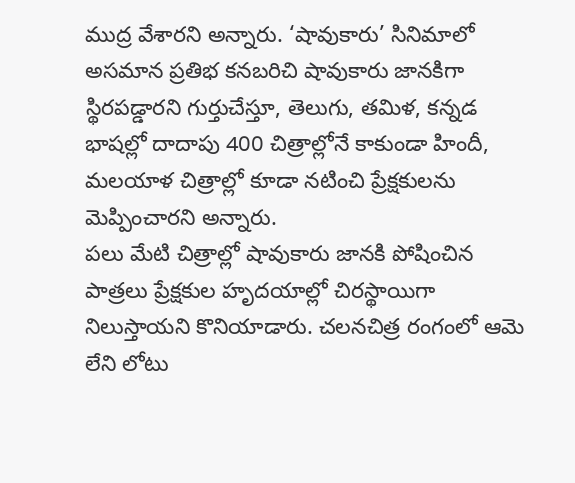ముద్ర వేశారని అన్నారు. ‘షావుకారు’ సినిమాలో అసమాన ప్రతిభ కనబరిచి షావుకారు జానకిగా స్థిరపడ్డారని గుర్తుచేస్తూ, తెలుగు, తమిళ, కన్నడ భాషల్లో దాదాపు 400 చిత్రాల్లోనే కాకుండా హిందీ, మలయాళ చిత్రాల్లో కూడా నటించి ప్రేక్షకులను మెప్పించారని అన్నారు.
పలు మేటి చిత్రాల్లో షావుకారు జానకి పోషించిన పాత్రలు ప్రేక్షకుల హృదయాల్లో చిరస్థాయిగా నిలుస్తాయని కొనియాడారు. చలనచిత్ర రంగంలో ఆమె లేని లోటు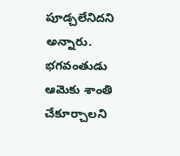పూడ్చలేనిదని అన్నారు. భగవంతుడు ఆమెకు శాంతి చేకూర్చాలని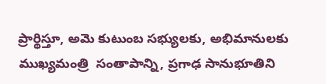ప్రార్థిస్తూ, అమె కుటుంబ సభ్యులకు, అభిమానులకు ముఖ్యమంత్రి  సంతాపాన్ని, ప్రగాఢ సానుభూతిని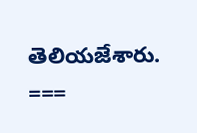తెలియజేశారు.
===